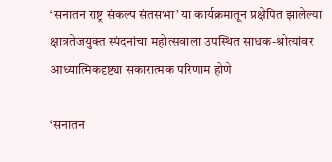‘सनातन राष्ट्र संकल्प संतसभा’ या कार्यक्रमातून प्रक्षेपित झालेल्या क्षात्रतेजयुक्त स्पंदनांचा महोत्सवाला उपस्थित साधक-श्रोत्यांवर आध्यात्मिकदृष्ट्या सकारात्मक परिणाम होणे

‘सनातन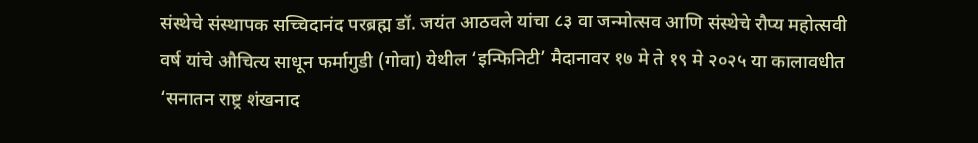संस्थेचे संस्थापक सच्चिदानंद परब्रह्म डॉ. जयंत आठवले यांचा ८३ वा जन्मोत्सव आणि संस्थेचे रौप्य महोत्सवी वर्ष यांचे औचित्य साधून फर्मागुडी (गोवा) येथील ‘इन्फिनिटी’ मैदानावर १७ मे ते १९ मे २०२५ या कालावधीत ‘सनातन राष्ट्र शंखनाद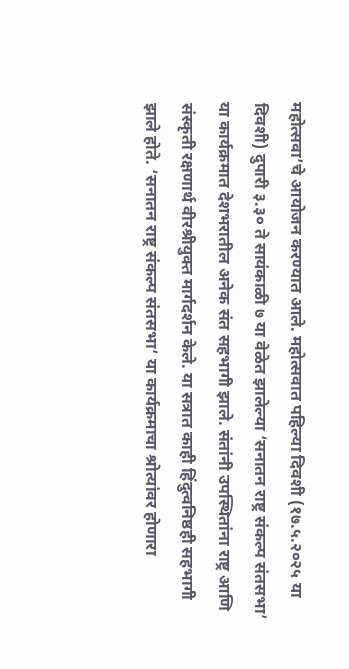महोत्सवा’चे आयोजन करण्यात आले. महोत्सवात पहिल्या दिवशी (१७.५.२०२५ या दिवशी) दुपारी ३.३० ते सायंकाळी ७ या वेळेत झालेल्या ‘सनातन राष्ट्र संकल्प संतसभा’ या कार्यक्रमात देशभरातील अनेक संत सहभागी झाले. संतांनी उपस्थितांना राष्ट्र आणि संस्कृती रक्षणार्थ वीरश्रीयुक्त मार्गदर्शन केले. या सत्रात काही हिंदुत्वनिष्ठही सहभागी झाले होते. ‘सनातन राष्ट्र संकल्प संतसभा’ या कार्यक्रमाचा श्रोत्यांवर होणारा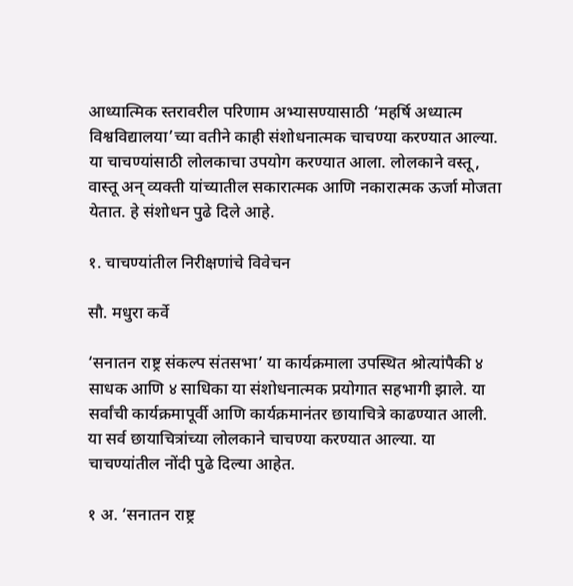आध्यात्मिक स्तरावरील परिणाम अभ्यासण्यासाठी ‘महर्षि अध्यात्म विश्वविद्यालया’च्या वतीने काही संशोधनात्मक चाचण्या करण्यात आल्या. या चाचण्यांसाठी लोलकाचा उपयोग करण्यात आला. लोलकाने वस्तू, वास्तू अन् व्यक्ती यांच्यातील सकारात्मक आणि नकारात्मक ऊर्जा मोजता येतात. हे संशोधन पुढे दिले आहे.

१. चाचण्यांतील निरीक्षणांचे विवेचन

सौ. मधुरा कर्वे

‘सनातन राष्ट्र संकल्प संतसभा’ या कार्यक्रमाला उपस्थित श्रोत्यांपैकी ४ साधक आणि ४ साधिका या संशोधनात्मक प्रयोगात सहभागी झाले. या सर्वांची कार्यक्रमापूर्वी आणि कार्यक्रमानंतर छायाचित्रे काढण्यात आली. या सर्व छायाचित्रांच्या लोलकाने चाचण्या करण्यात आल्या. या चाचण्यांतील नोंदी पुढे दिल्या आहेत.

१ अ. ‘सनातन राष्ट्र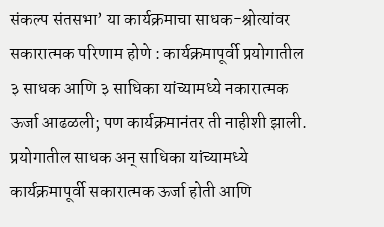संकल्प संतसभा’ या कार्यक्रमाचा साधक-श्रोत्यांवर सकारात्मक परिणाम होणे : कार्यक्रमापूर्वी प्रयोगातील ३ साधक आणि ३ साधिका यांच्यामध्ये नकारात्मक ऊर्जा आढळली; पण कार्यक्रमानंतर ती नाहीशी झाली. प्रयोगातील साधक अन् साधिका यांच्यामध्ये कार्यक्रमापूर्वी सकारात्मक ऊर्जा होती आणि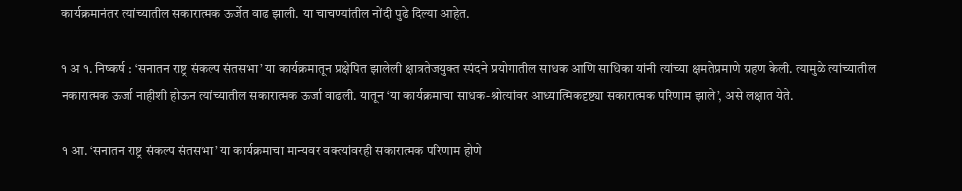कार्यक्रमानंतर त्यांच्यातील सकारात्मक ऊर्जेत वाढ झाली. या चाचण्यांतील नोंदी पुढे दिल्या आहेत.

१ अ १. निष्कर्ष : ‘सनातन राष्ट्र संकल्प संतसभा’ या कार्यक्रमातून प्रक्षेपित झालेली क्षात्रतेजयुक्त स्पंदने प्रयोगातील साधक आणि साधिका यांनी त्यांच्या क्षमतेप्रमाणे ग्रहण केली. त्यामुळे त्यांच्यातील नकारात्मक ऊर्जा नाहीशी होऊन त्यांच्यातील सकारात्मक ऊर्जा वाढली. यातून ‘या कार्यक्रमाचा साधक-श्रोत्यांवर आध्यात्मिकदृष्ट्या सकारात्मक परिणाम झाले’, असे लक्षात येते.

१ आ. ‘सनातन राष्ट्र संकल्प संतसभा’ या कार्यक्रमाचा मान्यवर वक्त्यांवरही सकारात्मक परिणाम होणे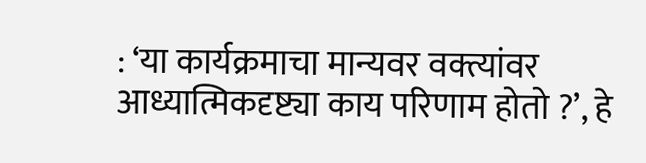: ‘या कार्यक्रमाचा मान्यवर वक्त्यांवर आध्यात्मिकदृष्ट्या काय परिणाम होतो ?’, हे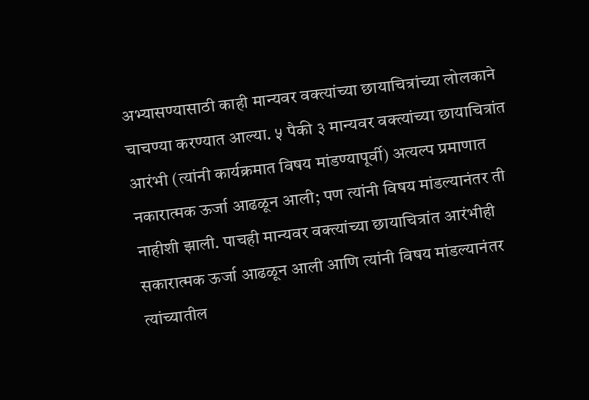अभ्यासण्यासाठी काही मान्यवर वक्त्यांच्या छायाचित्रांच्या लोलकाने चाचण्या करण्यात आल्या. ५ पैकी ३ मान्यवर वक्त्यांच्या छायाचित्रांत आरंभी (त्यांनी कार्यक्रमात विषय मांडण्यापूर्वी) अत्यल्प प्रमाणात नकारात्मक ऊर्जा आढळून आली; पण त्यांनी विषय मांडल्यानंतर ती नाहीशी झाली. पाचही मान्यवर वक्त्यांच्या छायाचित्रांत आरंभीही सकारात्मक ऊर्जा आढळून आली आणि त्यांनी विषय मांडल्यानंतर त्यांच्यातील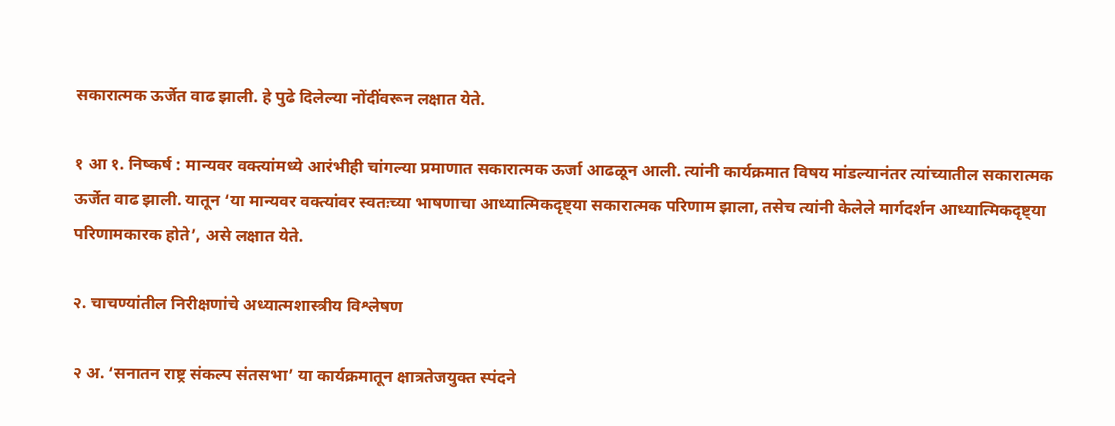सकारात्मक ऊर्जेत वाढ झाली. हे पुढे दिलेल्या नोंदींवरून लक्षात येते.

१ आ १. निष्कर्ष : मान्यवर वक्त्यांमध्ये आरंभीही चांगल्या प्रमाणात सकारात्मक ऊर्जा आढळून आली. त्यांनी कार्यक्रमात विषय मांडल्यानंतर त्यांच्यातील सकारात्मक ऊर्जेत वाढ झाली. यातून ‘या मान्यवर वक्त्यांवर स्वतःच्या भाषणाचा आध्यात्मिकदृष्ट्या सकारात्मक परिणाम झाला, तसेच त्यांनी केलेले मार्गदर्शन आध्यात्मिकदृष्ट्या परिणामकारक होते’, असे लक्षात येते.

२. चाचण्यांतील निरीक्षणांचे अध्यात्मशास्त्रीय विश्लेषण

२ अ. ‘सनातन राष्ट्र संकल्प संतसभा’ या कार्यक्रमातून क्षात्रतेजयुक्त स्पंदने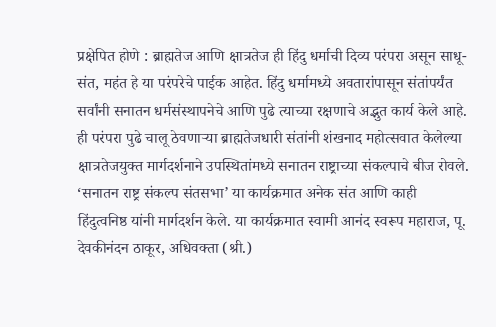प्रक्षेपित होणे : ब्राह्मतेज आणि क्षात्रतेज ही हिंदु धर्माची दिव्य परंपरा असून साधू-संत, महंत हे या परंपरेचे पाईक आहेत. हिंदु धर्मामध्ये अवतारांपासून संतांपर्यंत सर्वांनी सनातन धर्मसंस्थापनेचे आणि पुढे त्याच्या रक्षणाचे अद्भुत कार्य केले आहे. ही परंपरा पुढे चालू ठेवणार्‍या ब्राह्मतेजधारी संतांनी शंखनाद महोत्सवात केलेल्या क्षात्रतेजयुक्त मार्गदर्शनाने उपस्थितांमध्ये सनातन राष्ट्राच्या संकल्पाचे बीज रोवले. ‘सनातन राष्ट्र संकल्प संतसभा’ या कार्यक्रमात अनेक संत आणि काही हिंदुत्वनिष्ठ यांनी मार्गदर्शन केले. या कार्यक्रमात स्वामी आनंद स्वरूप महाराज, पू. देवकीनंदन ठाकूर, अधिवक्ता (श्री.)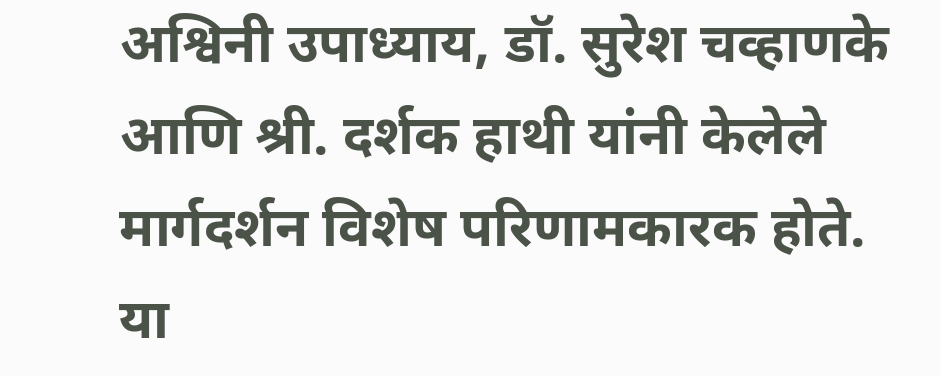अश्विनी उपाध्याय, डॉ. सुरेश चव्हाणके आणि श्री. दर्शक हाथी यांनी केलेले मार्गदर्शन विशेष परिणामकारक होते. या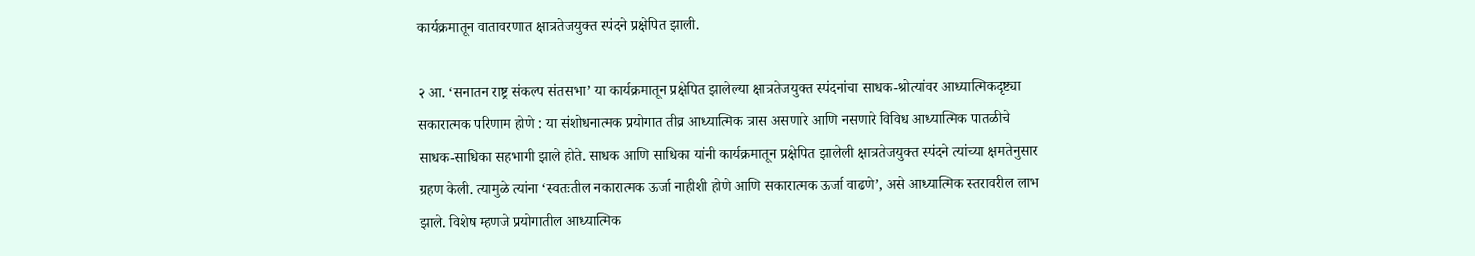कार्यक्रमातून वातावरणात क्षात्रतेजयुक्त स्पंदने प्रक्षेपित झाली.

२ आ. ‘सनातन राष्ट्र संकल्प संतसभा’ या कार्यक्रमातून प्रक्षेपित झालेल्या क्षात्रतेजयुक्त स्पंदनांचा साधक-श्रोत्यांवर आध्यात्मिकदृष्ट्या सकारात्मक परिणाम होणे : या संशोधनात्मक प्रयोगात तीव्र आध्यात्मिक त्रास असणारे आणि नसणारे विविध आध्यात्मिक पातळीचे साधक-साधिका सहभागी झाले होते. साधक आणि साधिका यांनी कार्यक्रमातून प्रक्षेपित झालेली क्षात्रतेजयुक्त स्पंदने त्यांच्या क्षमतेनुसार ग्रहण केली. त्यामुळे त्यांना ‘स्वतःतील नकारात्मक ऊर्जा नाहीशी होणे आणि सकारात्मक ऊर्जा वाढणे’, असे आध्यात्मिक स्तरावरील लाभ झाले. विशेष म्हणजे प्रयोगातील आध्यात्मिक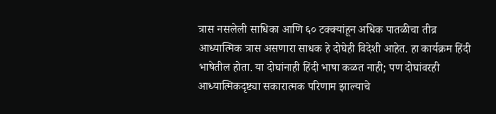त्रास नसलेली साधिका आणि ६० टक्क्यांहून अधिक पातळीचा तीव्र आध्यात्मिक त्रास असणारा साधक हे दोघेही विदेशी आहेत. हा कार्यक्रम हिंदी भाषेतील होता. या दोघांनाही हिंदी भाषा कळत नाही; पण दोघांवरही आध्यात्मिकदृष्ट्या सकारात्मक परिणाम झाल्याचे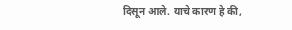दिसून आले. याचे कारण हे की,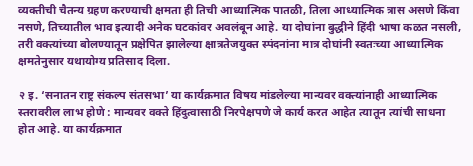व्यक्तीची चैतन्य ग्रहण करण्याची क्षमता ही तिची आध्यात्मिक पातळी, तिला आध्यात्मिक त्रास असणे किंवा नसणे, तिच्यातील भाव इत्यादी अनेक घटकांवर अवलंबून आहे. या दोघांना बुद्धीने हिंदी भाषा कळत नसली, तरी वक्त्यांच्या बोलण्यातून प्रक्षेपित झालेल्या क्षात्रतेजयुक्त स्पंदनांना मात्र दोघांनी स्वतःच्या आध्यात्मिक क्षमतेनुसार यथायोग्य प्रतिसाद दिला.

२ इ. ‘सनातन राष्ट्र संकल्प संतसभा’ या कार्यक्रमात विषय मांडलेल्या मान्यवर वक्त्यांनाही आध्यात्मिक स्तरावरील लाभ होणे : मान्यवर वक्ते हिंदुत्वासाठी निरपेक्षपणे जे कार्य करत आहेत त्यातून त्यांची साधना होत आहे. या कार्यक्रमात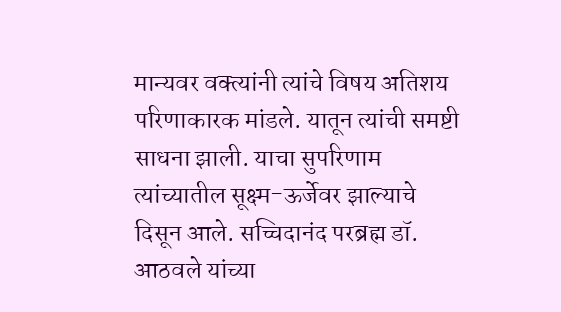मान्यवर वक्त्यांनी त्यांचे विषय अतिशय परिणाकारक मांडले. यातून त्यांची समष्टी साधना झाली. याचा सुपरिणाम त्यांच्यातील सूक्ष्म-ऊर्जेवर झाल्याचे दिसून आले. सच्चिदानंद परब्रह्म डॉ. आठवले यांच्या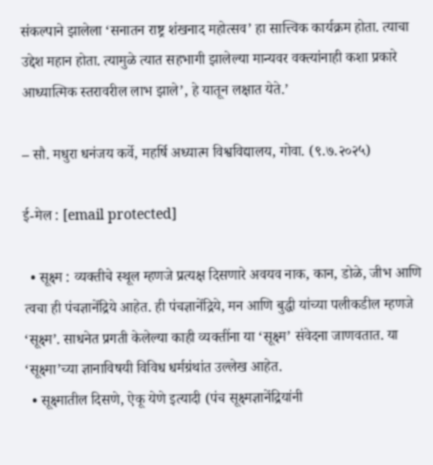संकल्पाने झालेला ‘सनातन राष्ट्र शंखनाद महोत्सव’ हा सात्त्विक कार्यक्रम होता. त्याचा उद्देश महान होता. त्यामुळे त्यात सहभागी झालेल्या मान्यवर वक्त्यांनाही कशा प्रकारे आध्यात्मिक स्तरावरील लाभ झाले’, हे यातून लक्षात येते.’

– सौ. मधुरा धनंजय कर्वे, महर्षि अध्यात्म विश्वविद्यालय, गोवा. (९.७.२०२५)

ई-मेल : [email protected]

  • सूक्ष्म : व्यक्तीचे स्थूल म्हणजे प्रत्यक्ष दिसणारे अवयव नाक, कान, डोळे, जीभ आणि त्वचा ही पंचज्ञानेंद्रिये आहेत. ही पंचज्ञानेंद्रिये, मन आणि बुद्धी यांच्या पलीकडील म्हणजे  ‘सूक्ष्म’. साधनेत प्रगती केलेल्या काही व्यक्तींना या ‘सूक्ष्म’ संवेदना जाणवतात. या ‘सूक्ष्मा’च्या ज्ञानाविषयी विविध धर्मग्रंथांत उल्लेख आहेत.
  • सूक्ष्मातील दिसणे, ऐकू येणे इत्यादी (पंच सूक्ष्मज्ञानेंद्रियांनी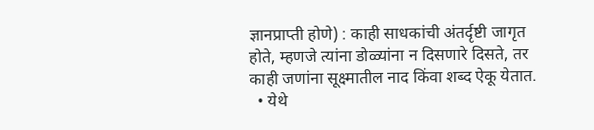ज्ञानप्राप्ती होणे) : काही साधकांची अंतर्दृष्टी जागृत होते, म्हणजे त्यांना डोळ्यांना न दिसणारे दिसते, तर काही जणांना सूक्ष्मातील नाद किंवा शब्द ऐकू येतात.
  • येथे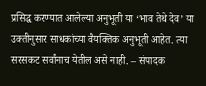प्रसिद्ध करण्यात आलेल्या अनुभूती या ‘भाव तेथे देव’ या उक्तीनुसार साधकांच्या वैयक्तिक अनुभूती आहेत. त्या सरसकट सर्वांनाच येतील असे नाही. – संपादक